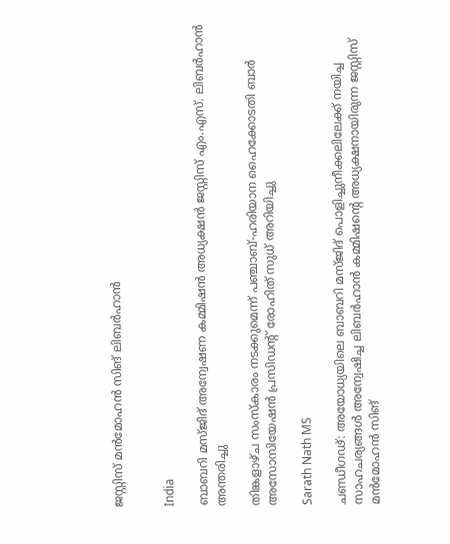ജസ്റ്റിസ് മൻമോഹൻ സിങ് ലിബർഹാൻ


India

ബാബറി മസ്ജിദ് അന്വേഷണ കമ്മിഷൻ അധ്യക്ഷൻ ജസ്റ്റിസ് എം.എസ്. ലിബർഹാൻ അന്തരിച്ചു

തിങ്കളാഴ്ച സംസ്കാരം നടക്കുമെന്ന് പഞ്ചാബ്-ഹരിയാന ഹൈക്കോടതി ബാർ അസോസിയേഷൻ പ്രസിഡന്‍റ് രോഹിത് സുധ് അറിയിച്ചു

Sarath Nath MS

ചണ്ഡീഗഢ്: അയോധ്യയിലെ ബാബറി മസ്ജിദ് പൊളിച്ചുനീക്കലിലേക്ക് നയിച്ച സാഹചര്യങ്ങൾ അന്വേഷിച്ച ലിബർഹാൻ കമ്മിഷന്‍റെ അധ്യക്ഷനായിരുന്ന ജസ്റ്റിസ് മൻമോഹൻ സിങ്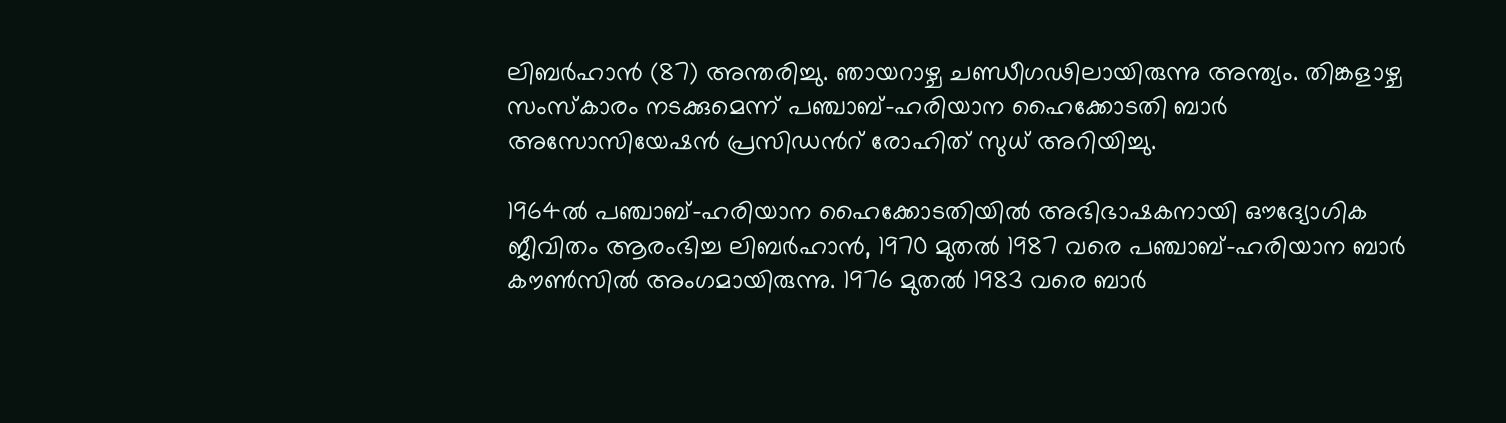ലിബർഹാൻ (87) അന്തരിച്ചു. ഞായറാഴ്ച ചണ്ഡീഗഢിലായിരുന്നു അന്ത്യം. തിങ്കളാഴ്ച സംസ്കാരം നടക്കുമെന്ന് പഞ്ചാബ്-ഹരിയാന ഹൈക്കോടതി ബാർ അസോസിയേഷൻ പ്രസിഡന്‍റ് രോഹിത് സുധ് അറിയിച്ചു.

1964ൽ പഞ്ചാബ്-ഹരിയാന ഹൈക്കോടതിയിൽ അഭിഭാഷകനായി ഔദ്യോഗിക ജീവിതം ആരംഭിച്ച ലിബർഹാൻ, 1970 മുതൽ 1987 വരെ പഞ്ചാബ്-ഹരിയാന ബാർ കൗൺസിൽ അംഗമായിരുന്നു. 1976 മുതൽ 1983 വരെ ബാർ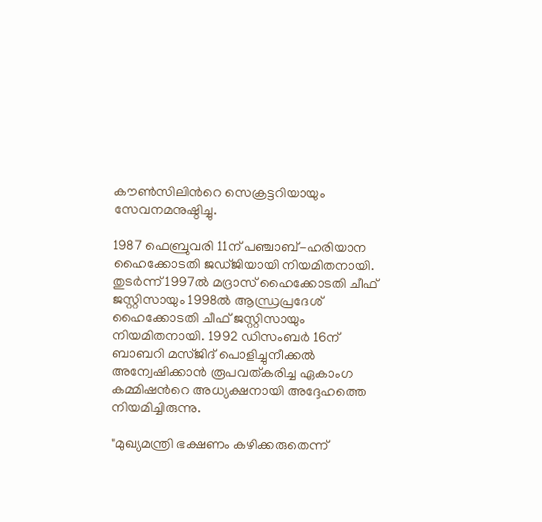കൗൺസിലിന്‍റെ സെക്രട്ടറിയായും സേവനമനുഷ്ഠിച്ചു.

1987 ഫെബ്രുവരി 11ന് പഞ്ചാബ്-ഹരിയാന ഹൈക്കോടതി ജഡ്ജിയായി നിയമിതനായി. തുടർന്ന് 1997ൽ മദ്രാസ് ഹൈക്കോടതി ചീഫ് ജസ്റ്റിസായും 1998ൽ ആന്ധ്രപ്രദേശ് ഹൈക്കോടതി ചീഫ് ജസ്റ്റിസായും നിയമിതനായി. 1992 ഡിസംബർ 16ന് ബാബറി മസ്ജിദ് പൊളിച്ചുനീക്കൽ അന്വേഷിക്കാൻ രൂപവത്കരിച്ച ഏകാംഗ കമ്മിഷന്‍റെ അധ്യക്ഷനായി അദ്ദേഹത്തെ നിയമിച്ചിരുന്നു.

"മുഖ്യമന്ത്രി ഭക്ഷണം കഴിക്കരുതെന്ന്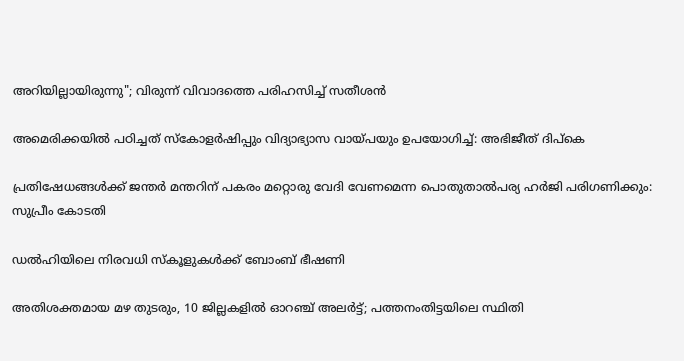അറിയില്ലായിരുന്നു"; വിരുന്ന് വിവാദത്തെ പരിഹസിച്ച് സതീശൻ

അമെരിക്കയിൽ‌ പഠിച്ചത് സ്കോളർഷിപ്പും വിദ്യാഭ്യാസ വായ്പയും ഉപയോഗിച്ച്: അഭിജീത് ദിപ്കെ

പ്രതിഷേധങ്ങൾക്ക് ജന്തർ മന്തറിന് പകരം മറ്റൊരു വേദി വേണമെന്ന പൊതുതാൽപര്യ ഹർജി പരിഗണിക്കും: സുപ്രീം കോടതി

ഡൽഹിയിലെ നിരവധി സ്കൂളുകൾക്ക് ബോംബ് ഭീഷണി

അതിശക്തമായ മഴ തുടരും, 10 ജില്ലകളിൽ ഓറഞ്ച് അലർട്ട്; പത്തനംതിട്ടയിലെ സ്ഥിതി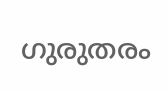ഗുരുതരം